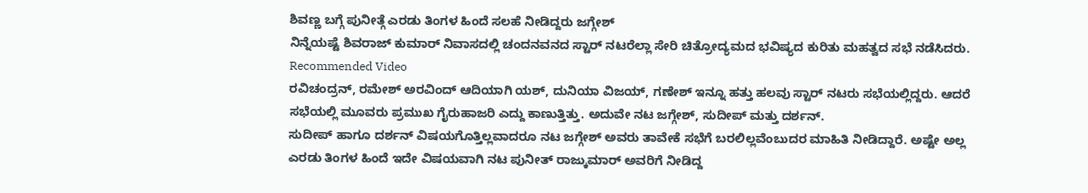ಶಿವಣ್ಣ ಬಗ್ಗೆ ಪುನೀತ್ಗೆ ಎರಡು ತಿಂಗಳ ಹಿಂದೆ ಸಲಹೆ ನೀಡಿದ್ದರು ಜಗ್ಗೇಶ್
ನಿನ್ನೆಯಷ್ಟೆ ಶಿವರಾಜ್ ಕುಮಾರ್ ನಿವಾಸದಲ್ಲಿ ಚಂದನವನದ ಸ್ಟಾರ್ ನಟರೆಲ್ಲಾ ಸೇರಿ ಚಿತ್ರೋದ್ಯಮದ ಭವಿಷ್ಯದ ಕುರಿತು ಮಹತ್ವದ ಸಭೆ ನಡೆಸಿದರು.
Recommended Video
ರವಿಚಂದ್ರನ್, ರಮೇಶ್ ಅರವಿಂದ್ ಆದಿಯಾಗಿ ಯಶ್, ದುನಿಯಾ ವಿಜಯ್, ಗಣೇಶ್ ಇನ್ನೂ ಹತ್ತು ಹಲವು ಸ್ಟಾರ್ ನಟರು ಸಭೆಯಲ್ಲಿದ್ದರು. ಆದರೆ ಸಭೆಯಲ್ಲಿ ಮೂವರು ಪ್ರಮುಖ ಗೈರುಹಾಜರಿ ಎದ್ದು ಕಾಣುತ್ತಿತ್ತು. ಅದುವೇ ನಟ ಜಗ್ಗೇಶ್, ಸುದೀಪ್ ಮತ್ತು ದರ್ಶನ್.
ಸುದೀಪ್ ಹಾಗೂ ದರ್ಶನ್ ವಿಷಯಗೊತ್ತಿಲ್ಲವಾದರೂ ನಟ ಜಗ್ಗೇಶ್ ಅವರು ತಾವೇಕೆ ಸಭೆಗೆ ಬರಲಿಲ್ಲವೆಂಬುದರ ಮಾಹಿತಿ ನೀಡಿದ್ದಾರೆ. ಅಷ್ಟೇ ಅಲ್ಲ ಎರಡು ತಿಂಗಳ ಹಿಂದೆ ಇದೇ ವಿಷಯವಾಗಿ ನಟ ಪುನೀತ್ ರಾಜ್ಕುಮಾರ್ ಅವರಿಗೆ ನೀಡಿದ್ದ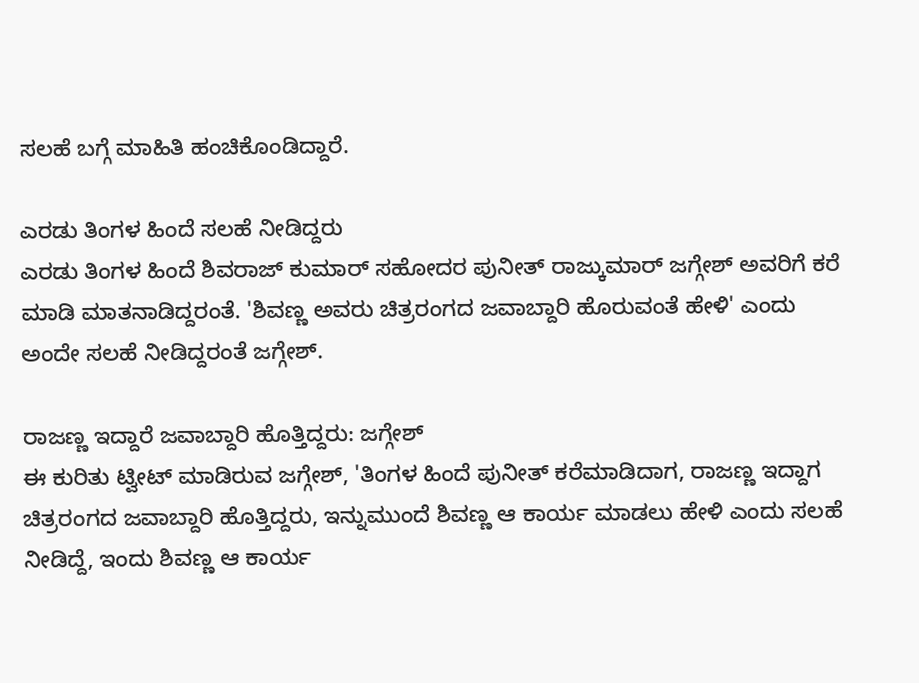ಸಲಹೆ ಬಗ್ಗೆ ಮಾಹಿತಿ ಹಂಚಿಕೊಂಡಿದ್ದಾರೆ.

ಎರಡು ತಿಂಗಳ ಹಿಂದೆ ಸಲಹೆ ನೀಡಿದ್ದರು
ಎರಡು ತಿಂಗಳ ಹಿಂದೆ ಶಿವರಾಜ್ ಕುಮಾರ್ ಸಹೋದರ ಪುನೀತ್ ರಾಜ್ಕುಮಾರ್ ಜಗ್ಗೇಶ್ ಅವರಿಗೆ ಕರೆ ಮಾಡಿ ಮಾತನಾಡಿದ್ದರಂತೆ. 'ಶಿವಣ್ಣ ಅವರು ಚಿತ್ರರಂಗದ ಜವಾಬ್ದಾರಿ ಹೊರುವಂತೆ ಹೇಳಿ' ಎಂದು ಅಂದೇ ಸಲಹೆ ನೀಡಿದ್ದರಂತೆ ಜಗ್ಗೇಶ್.

ರಾಜಣ್ಣ ಇದ್ದಾರೆ ಜವಾಬ್ದಾರಿ ಹೊತ್ತಿದ್ದರು: ಜಗ್ಗೇಶ್
ಈ ಕುರಿತು ಟ್ವೀಟ್ ಮಾಡಿರುವ ಜಗ್ಗೇಶ್, 'ತಿಂಗಳ ಹಿಂದೆ ಪುನೀತ್ ಕರೆಮಾಡಿದಾಗ, ರಾಜಣ್ಣ ಇದ್ದಾಗ ಚಿತ್ರರಂಗದ ಜವಾಬ್ದಾರಿ ಹೊತ್ತಿದ್ದರು, ಇನ್ನುಮುಂದೆ ಶಿವಣ್ಣ ಆ ಕಾರ್ಯ ಮಾಡಲು ಹೇಳಿ ಎಂದು ಸಲಹೆ ನೀಡಿದ್ದೆ, ಇಂದು ಶಿವಣ್ಣ ಆ ಕಾರ್ಯ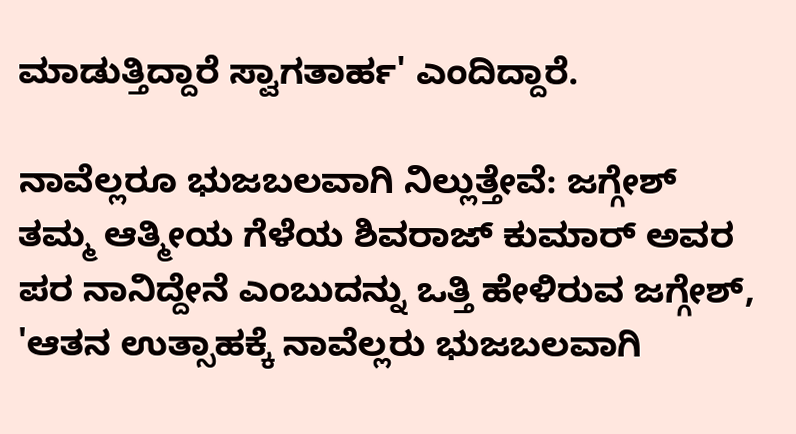ಮಾಡುತ್ತಿದ್ದಾರೆ ಸ್ವಾಗತಾರ್ಹ' ಎಂದಿದ್ದಾರೆ.

ನಾವೆಲ್ಲರೂ ಭುಜಬಲವಾಗಿ ನಿಲ್ಲುತ್ತೇವೆ: ಜಗ್ಗೇಶ್
ತಮ್ಮ ಆತ್ಮೀಯ ಗೆಳೆಯ ಶಿವರಾಜ್ ಕುಮಾರ್ ಅವರ ಪರ ನಾನಿದ್ದೇನೆ ಎಂಬುದನ್ನು ಒತ್ತಿ ಹೇಳಿರುವ ಜಗ್ಗೇಶ್, 'ಆತನ ಉತ್ಸಾಹಕ್ಕೆ ನಾವೆಲ್ಲರು ಭುಜಬಲವಾಗಿ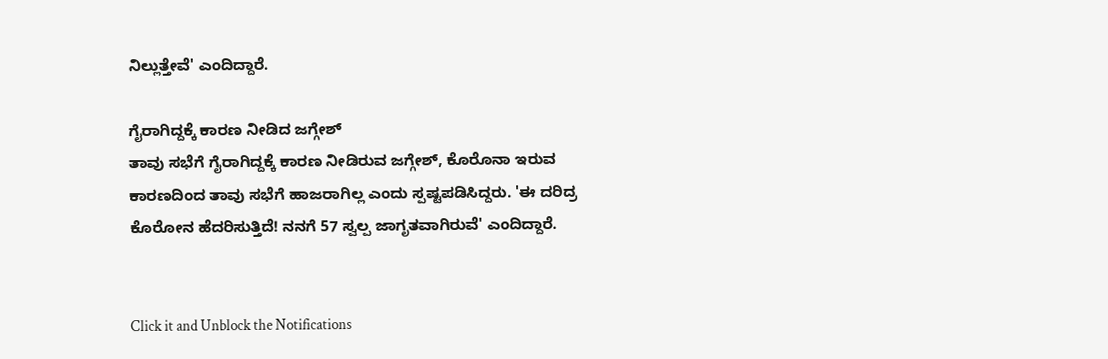ನಿಲ್ಲುತ್ತೇವೆ' ಎಂದಿದ್ದಾರೆ.

ಗೈರಾಗಿದ್ದಕ್ಕೆ ಕಾರಣ ನೀಡಿದ ಜಗ್ಗೇಶ್
ತಾವು ಸಭೆಗೆ ಗೈರಾಗಿದ್ದಕ್ಕೆ ಕಾರಣ ನೀಡಿರುವ ಜಗ್ಗೇಶ್, ಕೊರೊನಾ ಇರುವ ಕಾರಣದಿಂದ ತಾವು ಸಭೆಗೆ ಹಾಜರಾಗಿಲ್ಲ ಎಂದು ಸ್ಪಷ್ಟಪಡಿಸಿದ್ದರು. 'ಈ ದರಿದ್ರ ಕೊರೋನ ಹೆದರಿಸುತ್ತಿದೆ! ನನಗೆ 57 ಸ್ವಲ್ಪ ಜಾಗೃತವಾಗಿರುವೆ' ಎಂದಿದ್ದಾರೆ.


Click it and Unblock the Notifications